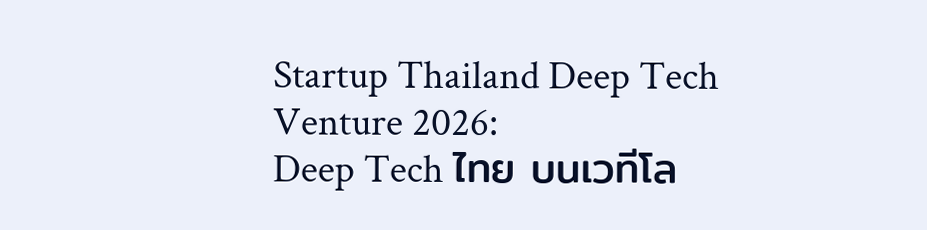Startup Thailand Deep Tech
Venture 2026:
Deep Tech ไทย บนเวทีโล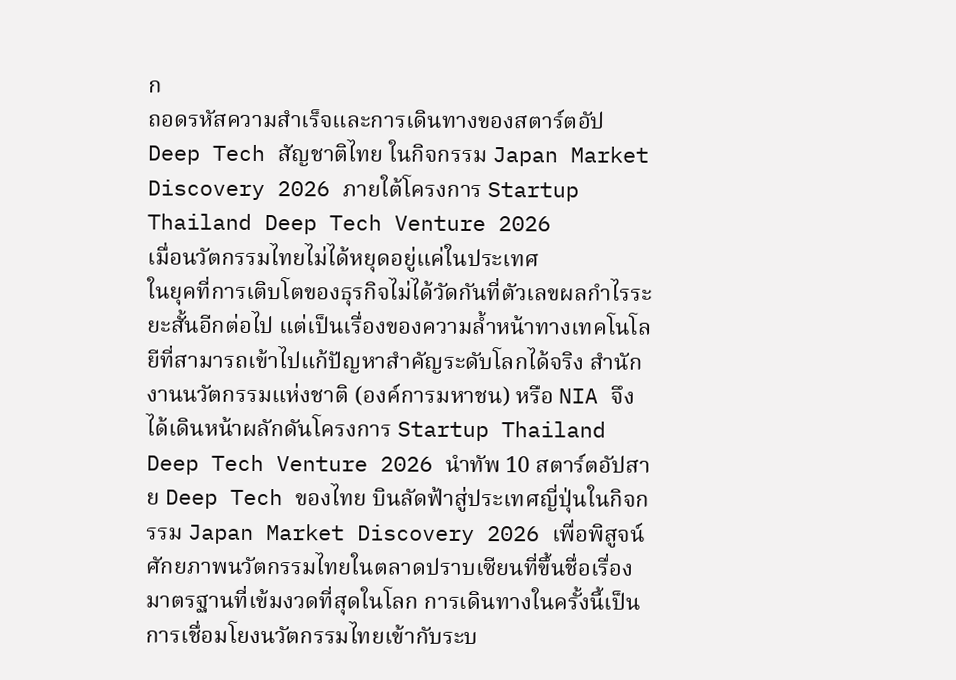ก
ถอดรหัสความสำเร็จและการเดินทางของสตาร์ตอัป Deep Tech สัญชาติไทย ในกิจกรรม Japan Market Discovery 2026 ภายใต้โครงการ Startup Thailand Deep Tech Venture 2026
เมื่อนวัตกรรมไทยไม่ได้หยุดอยู่แค่ในประเทศ
ในยุคที่การเติบโตของธุรกิจไม่ได้วัดกันที่ตัวเลขผลกำไรระยะสั้นอีกต่อไป แต่เป็นเรื่องของความล้ำหน้าทางเทคโนโลยีที่สามารถเข้าไปแก้ปัญหาสำคัญระดับโลกได้จริง สำนักงานนวัตกรรมแห่งชาติ (องค์การมหาชน) หรือ NIA จึงได้เดินหน้าผลักดันโครงการ Startup Thailand Deep Tech Venture 2026 นำทัพ 10 สตาร์ตอัปสาย Deep Tech ของไทย บินลัดฟ้าสู่ประเทศญี่ปุ่นในกิจกรรม Japan Market Discovery 2026 เพื่อพิสูจน์ศักยภาพนวัตกรรมไทยในตลาดปราบเซียนที่ขึ้นชื่อเรื่องมาตรฐานที่เข้มงวดที่สุดในโลก การเดินทางในครั้งนี้เป็นการเชื่อมโยงนวัตกรรมไทยเข้ากับระบ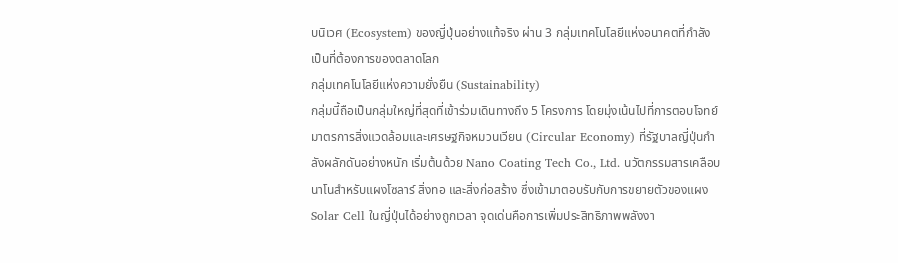บนิเวศ (Ecosystem) ของญี่ปุ่นอย่างแท้จริง ผ่าน 3 กลุ่มเทคโนโลยีแห่งอนาคตที่กำลังเป็นที่ต้องการของตลาดโลก
กลุ่มเทคโนโลยีแห่งความยั่งยืน (Sustainability)
กลุ่มนี้ถือเป็นกลุ่มใหญ่ที่สุดที่เข้าร่วมเดินทางถึง 5 โครงการ โดยมุ่งเน้นไปที่การตอบโจทย์มาตรการสิ่งแวดล้อมและเศรษฐกิจหมวนเวียน (Circular Economy) ที่รัฐบาลญี่ปุ่นกำลังผลักดันอย่างหนัก เริ่มต้นด้วย Nano Coating Tech Co., Ltd. นวัตกรรมสารเคลือบนาโนสำหรับแผงโซลาร์ สิ่งทอ และสิ่งก่อสร้าง ซึ่งเข้ามาตอบรับกับการขยายตัวของแผง Solar Cell ในญี่ปุ่นได้อย่างถูกเวลา จุดเด่นคือการเพิ่มประสิทธิภาพพลังงา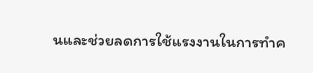นและช่วยลดการใช้แรงงานในการทำค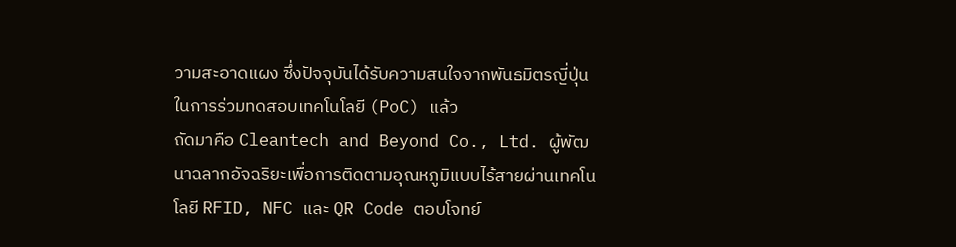วามสะอาดแผง ซึ่งปัจจุบันได้รับความสนใจจากพันธมิตรญี่ปุ่นในการร่วมทดสอบเทคโนโลยี (PoC) แล้ว
ถัดมาคือ Cleantech and Beyond Co., Ltd. ผู้พัฒนาฉลากอัจฉริยะเพื่อการติดตามอุณหภูมิแบบไร้สายผ่านเทคโนโลยี RFID, NFC และ QR Code ตอบโจทย์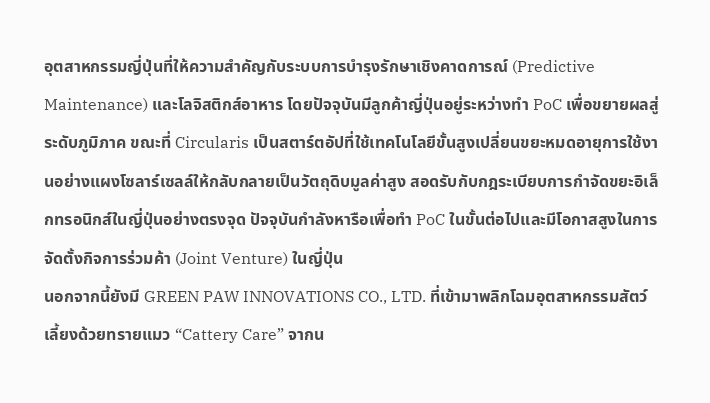อุตสาหกรรมญี่ปุ่นที่ให้ความสำคัญกับระบบการบำรุงรักษาเชิงคาดการณ์ (Predictive Maintenance) และโลจิสติกส์อาหาร โดยปัจจุบันมีลูกค้าญี่ปุ่นอยู่ระหว่างทำ PoC เพื่อขยายผลสู่ระดับภูมิภาค ขณะที่ Circularis เป็นสตาร์ตอัปที่ใช้เทคโนโลยีขั้นสูงเปลี่ยนขยะหมดอายุการใช้งานอย่างแผงโซลาร์เซลล์ให้กลับกลายเป็นวัตถุดิบมูลค่าสูง สอดรับกับกฎระเบียบการกำจัดขยะอิเล็กทรอนิกส์ในญี่ปุ่นอย่างตรงจุด ปัจจุบันกำลังหารือเพื่อทำ PoC ในขั้นต่อไปและมีโอกาสสูงในการจัดตั้งกิจการร่วมค้า (Joint Venture) ในญี่ปุ่น
นอกจากนี้ยังมี GREEN PAW INNOVATIONS CO., LTD. ที่เข้ามาพลิกโฉมอุตสาหกรรมสัตว์เลี้ยงด้วยทรายแมว “Cattery Care” จากน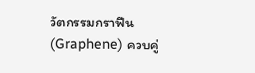วัตกรรมกราฟีน (Graphene) ควบคู่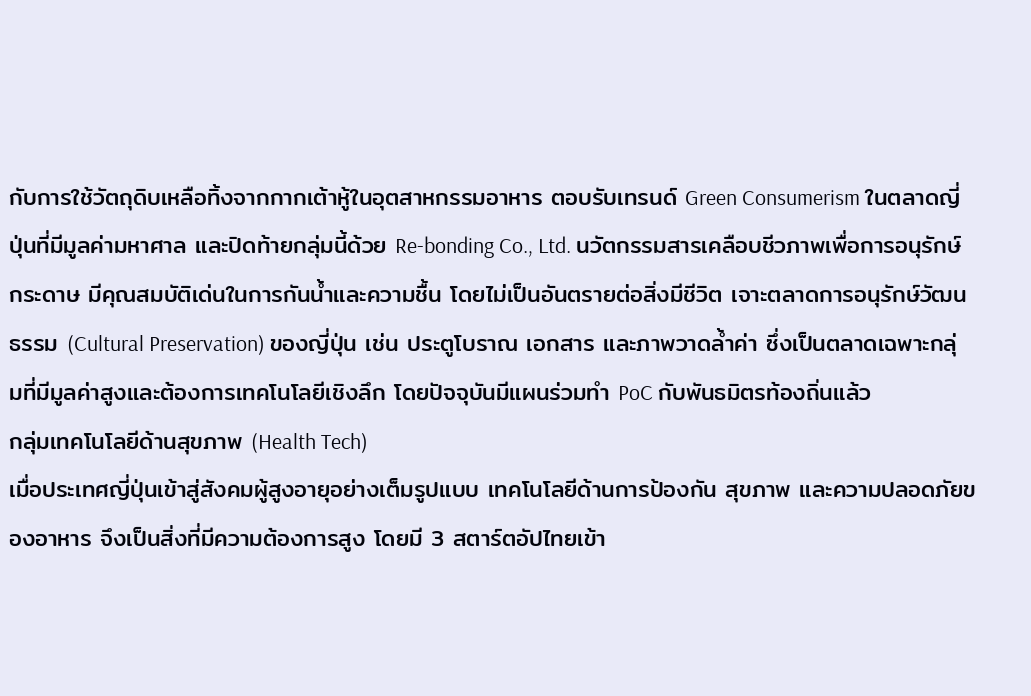กับการใช้วัตถุดิบเหลือทิ้งจากกากเต้าหู้ในอุตสาหกรรมอาหาร ตอบรับเทรนด์ Green Consumerism ในตลาดญี่ปุ่นที่มีมูลค่ามหาศาล และปิดท้ายกลุ่มนี้ด้วย Re-bonding Co., Ltd. นวัตกรรมสารเคลือบชีวภาพเพื่อการอนุรักษ์กระดาษ มีคุณสมบัติเด่นในการกันน้ำและความชื้น โดยไม่เป็นอันตรายต่อสิ่งมีชีวิต เจาะตลาดการอนุรักษ์วัฒนธรรม (Cultural Preservation) ของญี่ปุ่น เช่น ประตูโบราณ เอกสาร และภาพวาดล้ำค่า ซึ่งเป็นตลาดเฉพาะกลุ่มที่มีมูลค่าสูงและต้องการเทคโนโลยีเชิงลึก โดยปัจจุบันมีแผนร่วมทำ PoC กับพันธมิตรท้องถิ่นแล้ว
กลุ่มเทคโนโลยีด้านสุขภาพ (Health Tech)
เมื่อประเทศญี่ปุ่นเข้าสู่สังคมผู้สูงอายุอย่างเต็มรูปแบบ เทคโนโลยีด้านการป้องกัน สุขภาพ และความปลอดภัยของอาหาร จึงเป็นสิ่งที่มีความต้องการสูง โดยมี 3 สตาร์ตอัปไทยเข้า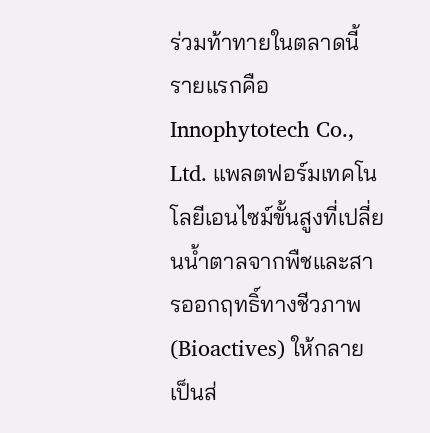ร่วมท้าทายในตลาดนี้ รายแรกคือ Innophytotech Co., Ltd. แพลตฟอร์มเทคโนโลยีเอนไซม์ขั้นสูงที่เปลี่ยนน้ำตาลจากพืชและสารออกฤทธิ์ทางชีวภาพ (Bioactives) ให้กลายเป็นส่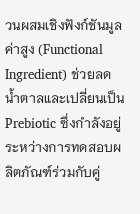วนผสมเชิงฟังก์ชันมูลค่าสูง (Functional Ingredient) ช่วยลดน้ำตาลและเปลี่ยนเป็น Prebiotic ซึ่งกำลังอยู่ระหว่างการทดสอบผลิตภัณฑ์ร่วมกับคู่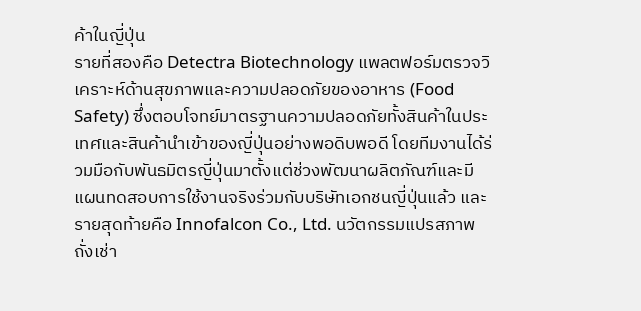ค้าในญี่ปุ่น
รายที่สองคือ Detectra Biotechnology แพลตฟอร์มตรวจวิเคราะห์ด้านสุขภาพและความปลอดภัยของอาหาร (Food Safety) ซึ่งตอบโจทย์มาตรฐานความปลอดภัยทั้งสินค้าในประเทศและสินค้านำเข้าของญี่ปุ่นอย่างพอดิบพอดี โดยทีมงานได้ร่วมมือกับพันธมิตรญี่ปุ่นมาตั้งแต่ช่วงพัฒนาผลิตภัณฑ์และมีแผนทดสอบการใช้งานจริงร่วมกับบริษัทเอกชนญี่ปุ่นแล้ว และรายสุดท้ายคือ Innofalcon Co., Ltd. นวัตกรรมแปรสภาพถั่งเช่า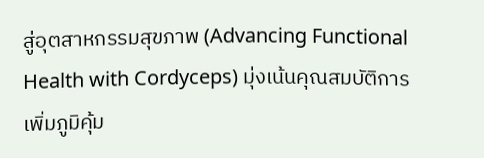สู่อุตสาหกรรมสุขภาพ (Advancing Functional Health with Cordyceps) มุ่งเน้นคุณสมบัติการเพิ่มภูมิคุ้ม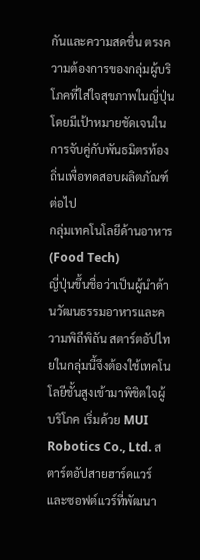กันและความสดชื่น ตรงความต้องการของกลุ่มผู้บริโภคที่ใส่ใจสุขภาพในญี่ปุ่น โดยมีเป้าหมายชัดเจนในการจับคู่กับพันธมิตรท้องถิ่นเพื่อทดสอบผลิตภัณฑ์ต่อไป
กลุ่มเทคโนโลยีด้านอาหาร (Food Tech)
ญี่ปุ่นขึ้นชื่อว่าเป็นผู้นำด้านวัฒนธรรมอาหารและความพิถีพิถัน สตาร์ตอัปไทยในกลุ่มนี้จึงต้องใช้เทคโนโลยีชั้นสูงเข้ามาพิชิตใจผู้บริโภค เริ่มด้วย MUI Robotics Co., Ltd. สตาร์ตอัปสายฮาร์ดแวร์และซอฟต์แวร์ที่พัฒนา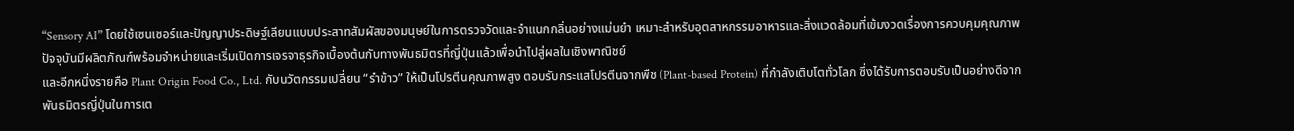“Sensory AI” โดยใช้เซนเซอร์และปัญญาประดิษฐ์เลียนแบบประสาทสัมผัสของมนุษย์ในการตรวจวัดและจำแนกกลิ่นอย่างแม่นยำ เหมาะสำหรับอุตสาหกรรมอาหารและสิ่งแวดล้อมที่เข้มงวดเรื่องการควบคุมคุณภาพ ปัจจุบันมีผลิตภัณฑ์พร้อมจำหน่ายและเริ่มเปิดการเจรจาธุรกิจเบื้องต้นกับทางพันธมิตรที่ญี่ปุ่นแล้วเพื่อนำไปสู่ผลในเชิงพาณิชย์
และอีกหนึ่งรายคือ Plant Origin Food Co., Ltd. กับนวัตกรรมเปลี่ยน “รำข้าว” ให้เป็นโปรตีนคุณภาพสูง ตอบรับกระแสโปรตีนจากพืช (Plant-based Protein) ที่กำลังเติบโตทั่วโลก ซึ่งได้รับการตอบรับเป็นอย่างดีจากพันธมิตรญี่ปุ่นในการเต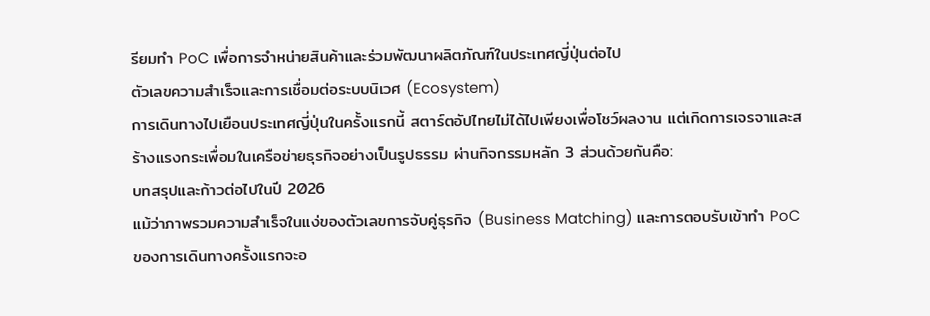รียมทำ PoC เพื่อการจำหน่ายสินค้าและร่วมพัฒนาผลิตภัณฑ์ในประเทศญี่ปุ่นต่อไป
ตัวเลขความสำเร็จและการเชื่อมต่อระบบนิเวศ (Ecosystem)
การเดินทางไปเยือนประเทศญี่ปุ่นในครั้งแรกนี้ สตาร์ตอัปไทยไม่ได้ไปเพียงเพื่อโชว์ผลงาน แต่เกิดการเจรจาและสร้างแรงกระเพื่อมในเครือข่ายธุรกิจอย่างเป็นรูปธรรม ผ่านกิจกรรมหลัก 3 ส่วนด้วยกันคือ:
บทสรุปและก้าวต่อไปในปี 2026
แม้ว่าภาพรวมความสำเร็จในแง่ของตัวเลขการจับคู่ธุรกิจ (Business Matching) และการตอบรับเข้าทำ PoC ของการเดินทางครั้งแรกจะอ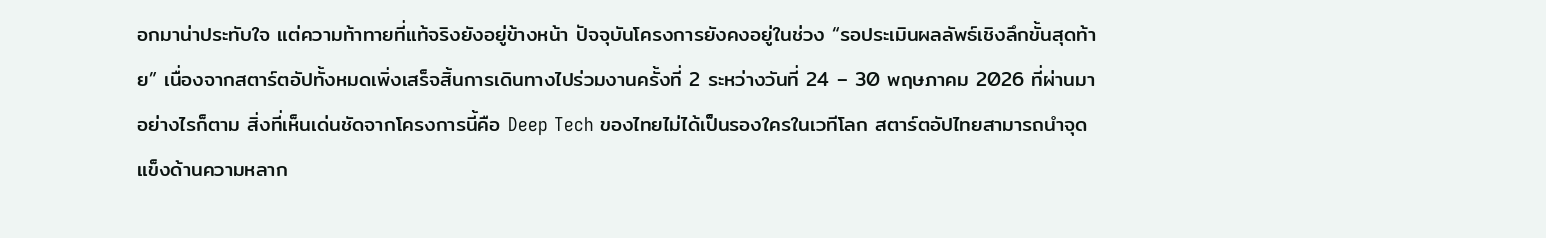อกมาน่าประทับใจ แต่ความท้าทายที่แท้จริงยังอยู่ข้างหน้า ปัจจุบันโครงการยังคงอยู่ในช่วง “รอประเมินผลลัพธ์เชิงลึกขั้นสุดท้าย” เนื่องจากสตาร์ตอัปทั้งหมดเพิ่งเสร็จสิ้นการเดินทางไปร่วมงานครั้งที่ 2 ระหว่างวันที่ 24 – 30 พฤษภาคม 2026 ที่ผ่านมา
อย่างไรก็ตาม สิ่งที่เห็นเด่นชัดจากโครงการนี้คือ Deep Tech ของไทยไม่ได้เป็นรองใครในเวทีโลก สตาร์ตอัปไทยสามารถนำจุดแข็งด้านความหลาก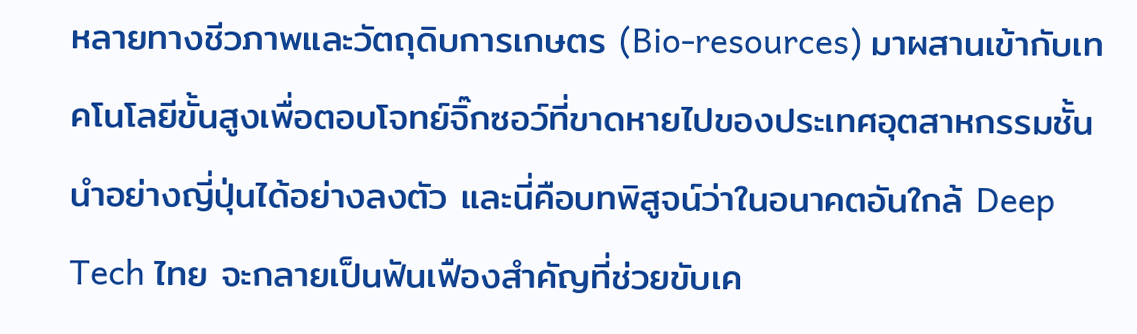หลายทางชีวภาพและวัตถุดิบการเกษตร (Bio-resources) มาผสานเข้ากับเทคโนโลยีขั้นสูงเพื่อตอบโจทย์จิ๊กซอว์ที่ขาดหายไปของประเทศอุตสาหกรรมชั้นนำอย่างญี่ปุ่นได้อย่างลงตัว และนี่คือบทพิสูจน์ว่าในอนาคตอันใกล้ Deep Tech ไทย จะกลายเป็นฟันเฟืองสำคัญที่ช่วยขับเค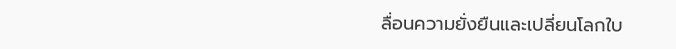ลื่อนความยั่งยืนและเปลี่ยนโลกใบ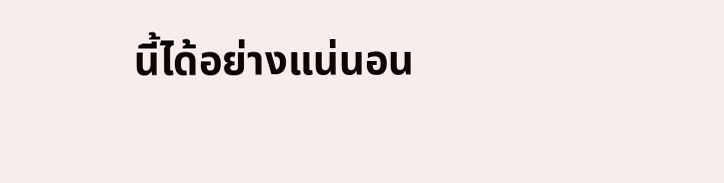นี้ได้อย่างแน่นอน